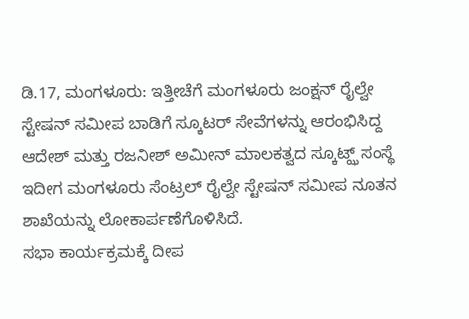ಡಿ.17, ಮಂಗಳೂರು: ಇತ್ತೀಚೆಗೆ ಮಂಗಳೂರು ಜಂಕ್ಷನ್ ರೈಲ್ವೇ ಸ್ಟೇಷನ್ ಸಮೀಪ ಬಾಡಿಗೆ ಸ್ಕೂಟರ್ ಸೇವೆಗಳನ್ನು ಆರಂಭಿಸಿದ್ದ ಆದೇಶ್ ಮತ್ತು ರಜನೀಶ್ ಅಮೀನ್ ಮಾಲಕತ್ವದ ಸ್ಕೂಟ್ಝ್ ಸಂಸ್ಥೆ ಇದೀಗ ಮಂಗಳೂರು ಸೆಂಟ್ರಲ್ ರೈಲ್ವೇ ಸ್ಟೇಷನ್ ಸಮೀಪ ನೂತನ ಶಾಖೆಯನ್ನು ಲೋಕಾರ್ಪಣೆಗೊಳಿಸಿದೆ.
ಸಭಾ ಕಾರ್ಯಕ್ರಮಕ್ಕೆ ದೀಪ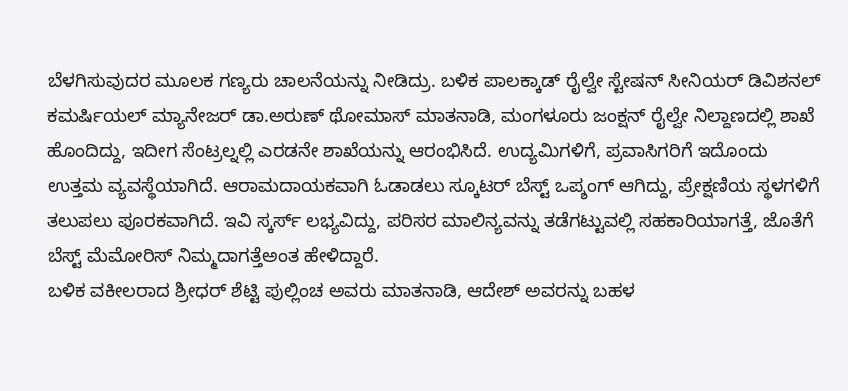ಬೆಳಗಿಸುವುದರ ಮೂಲಕ ಗಣ್ಯರು ಚಾಲನೆಯನ್ನು ನೀಡಿದ್ರು. ಬಳಿಕ ಪಾಲಕ್ಕಾಡ್ ರೈಲ್ವೇ ಸ್ಟೇಷನ್ ಸೀನಿಯರ್ ಡಿವಿಶನಲ್ ಕಮರ್ಷಿಯಲ್ ಮ್ಯಾನೇಜರ್ ಡಾ.ಅರುಣ್ ಥೋಮಾಸ್ ಮಾತನಾಡಿ, ಮಂಗಳೂರು ಜಂಕ್ಷನ್ ರೈಲ್ವೇ ನಿಲ್ದಾಣದಲ್ಲಿ ಶಾಖೆ ಹೊಂದಿದ್ದು, ಇದೀಗ ಸೆಂಟ್ರಲ್ನಲ್ಲಿ ಎರಡನೇ ಶಾಖೆಯನ್ನು ಆರಂಭಿಸಿದೆ. ಉದ್ಯಮಿಗಳಿಗೆ, ಪ್ರವಾಸಿಗರಿಗೆ ಇದೊಂದು ಉತ್ತಮ ವ್ಯವಸ್ಥೆಯಾಗಿದೆ. ಆರಾಮದಾಯಕವಾಗಿ ಓಡಾಡಲು ಸ್ಕೂಟರ್ ಬೆಸ್ಟ್ ಒಪ್ಶಂಗ್ ಆಗಿದ್ದು, ಪ್ರೇಕ್ಷಣಿಯ ಸ್ಥಳಗಳಿಗೆ ತಲುಪಲು ಪೂರಕವಾಗಿದೆ. ಇವಿ ಸ್ಕರ್ಸ್ ಲಭ್ಯವಿದ್ದು, ಪರಿಸರ ಮಾಲಿನ್ಯವನ್ನು ತಡೆಗಟ್ಟುವಲ್ಲಿ ಸಹಕಾರಿಯಾಗತ್ತೆ, ಜೊತೆಗೆ ಬೆಸ್ಟ್ ಮೆಮೋರಿಸ್ ನಿಮ್ಮದಾಗತ್ತೆಅಂತ ಹೇಳಿದ್ದಾರೆ.
ಬಳಿಕ ವಕೀಲರಾದ ಶ್ರೀಧರ್ ಶೆಟ್ಟಿ ಪುಲ್ಲಿಂಚ ಅವರು ಮಾತನಾಡಿ, ಆದೇಶ್ ಅವರನ್ನು ಬಹಳ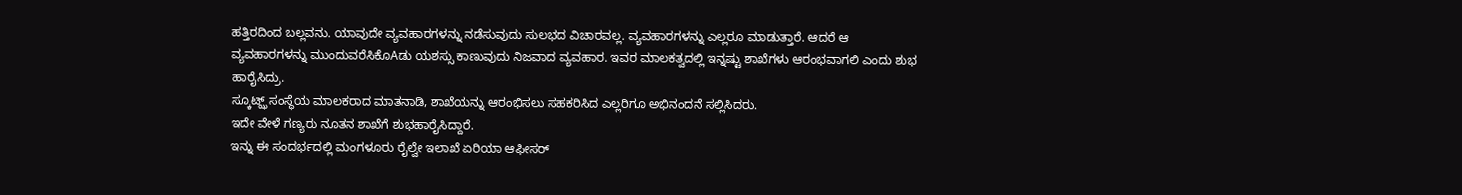ಹತ್ತಿರದಿಂದ ಬಲ್ಲವನು. ಯಾವುದೇ ವ್ಯವಹಾರಗಳನ್ನು ನಡೆಸುವುದು ಸುಲಭದ ವಿಚಾರವಲ್ಲ. ವ್ಯವಹಾರಗಳನ್ನು ಎಲ್ಲರೂ ಮಾಡುತ್ತಾರೆ. ಆದರೆ ಆ ವ್ಯವಹಾರಗಳನ್ನು ಮುಂದುವರೆಸಿಕೊAಡು ಯಶಸ್ಸು ಕಾಣುವುದು ನಿಜವಾದ ವ್ಯವಹಾರ. ಇವರ ಮಾಲಕತ್ವದಲ್ಲಿ ಇನ್ನಷ್ಟು ಶಾಖೆಗಳು ಆರಂಭವಾಗಲಿ ಎಂದು ಶುಭ ಹಾರೈಸಿದ್ರು.
ಸ್ಕೂಟ್ಝ್ ಸಂಸ್ಥೆಯ ಮಾಲಕರಾದ ಮಾತನಾಡಿ, ಶಾಖೆಯನ್ನು ಆರಂಭಿಸಲು ಸಹಕರಿಸಿದ ಎಲ್ಲರಿಗೂ ಅಭಿನಂದನೆ ಸಲ್ಲಿಸಿದರು.
ಇದೇ ವೇಳೆ ಗಣ್ಯರು ನೂತನ ಶಾಖೆಗೆ ಶುಭಹಾರೈಸಿದ್ದಾರೆ.
ಇನ್ನು ಈ ಸಂದರ್ಭದಲ್ಲಿ ಮಂಗಳೂರು ರೈಲ್ವೇ ಇಲಾಖೆ ಏರಿಯಾ ಆಫೀಸರ್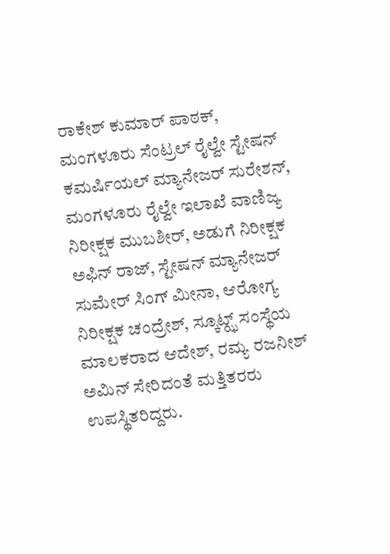ರಾಕೇಶ್ ಕುಮಾರ್ ಪಾಠಕ್, ಮಂಗಳೂರು ಸೆಂಟ್ರಲ್ ರೈಲ್ವೇ ಸ್ಟೇಷನ್ ಕಮರ್ಷಿಯಲ್ ಮ್ಯಾನೇಜರ್ ಸುರೇಶನ್, ಮಂಗಳೂರು ರೈಲ್ವೇ ಇಲಾಖೆ ವಾಣಿಜ್ಯ ನಿರೀಕ್ಷಕ ಮುಬಶೀರ್, ಅಡುಗೆ ನಿರೀಕ್ಷಕ ಅಫಿನ್ ರಾಜ್, ಸ್ಟೇಷನ್ ಮ್ಯಾನೇಜರ್ ಸುಮೇರ್ ಸಿಂಗ್ ಮೀನಾ, ಆರೋಗ್ಯ ನಿರೀಕ್ಷಕ ಚಂದ್ರೇಶ್, ಸ್ಕೂಟ್ಝ್ ಸಂಸ್ಥೆಯ ಮಾಲಕರಾದ ಆದೇಶ್, ರಮ್ಯ ರಜನೀಶ್ ಅಮಿನ್ ಸೇರಿದಂತೆ ಮತ್ತಿತರರು ಉಪಸ್ಥಿತರಿದ್ದರು.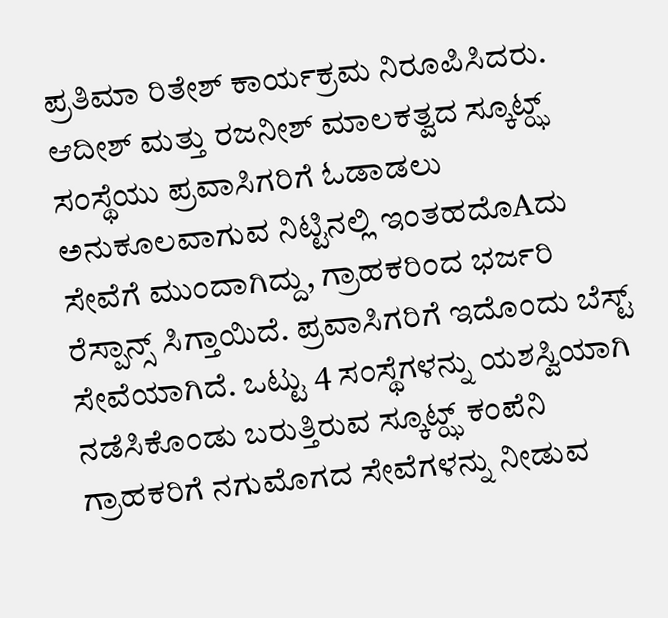ಪ್ರತಿಮಾ ರಿತೇಶ್ ಕಾರ್ಯಕ್ರಮ ನಿರೂಪಿಸಿದರು.
ಆದೀಶ್ ಮತ್ತು ರಜನೀಶ್ ಮಾಲಕತ್ವದ ಸ್ಕೂಟ್ಝ್ ಸಂಸ್ಥೆಯು ಪ್ರವಾಸಿಗರಿಗೆ ಓಡಾಡಲು ಅನುಕೂಲವಾಗುವ ನಿಟ್ಟಿನಲ್ಲಿ ಇಂತಹದೊAದು ಸೇವೆಗೆ ಮುಂದಾಗಿದ್ದು, ಗ್ರಾಹಕರಿಂದ ಭರ್ಜರಿ ರೆಸ್ಪಾನ್ಸ್ ಸಿಗ್ತಾಯಿದೆ. ಪ್ರವಾಸಿಗರಿಗೆ ಇದೊಂದು ಬೆಸ್ಟ್ ಸೇವೆಯಾಗಿದೆ. ಒಟ್ಟು 4 ಸಂಸ್ಥೆಗಳನ್ನು ಯಶಸ್ವಿಯಾಗಿ ನಡೆಸಿಕೊಂಡು ಬರುತ್ತಿರುವ ಸ್ಕೂಟ್ಝ್ ಕಂಪೆನಿ ಗ್ರಾಹಕರಿಗೆ ನಗುಮೊಗದ ಸೇವೆಗಳನ್ನು ನೀಡುವ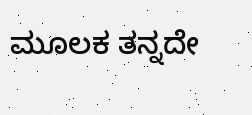ಮೂಲಕ ತನ್ನದೇ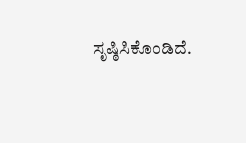ಸೃಷ್ಠಿಸಿಕೊಂಡಿದೆ.